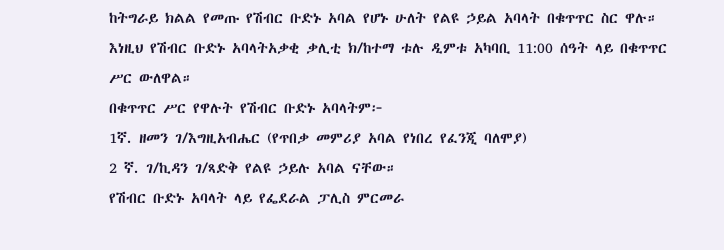ከትግራይ ክልል የመጡ የሽብር ቡድኑ አባል የሆኑ ሁለት የልዩ ኃይል አባላት በቁጥጥር ስር ዋሉ።
እነዚህ የሽብር ቡድኑ አባላትአቃቂ ቃሊቲ ክ/ከተማ ቱሉ ዲምቱ አካባቢ 11:00 ሰዓት ላይ በቁጥጥር ሥር ውለዋል።
በቁጥጥር ሥር የዋሉት የሽብር ቡድኑ አባላትም፦
1ኛ. ዘመን ገ/እግዚአብሔር (የጥበቃ መምሪያ አባል የነበረ የፈንጂ ባለሞያ)
2 ኛ. ገ/ኪዳን ገ/ጻድቅ የልዩ ኃይሉ አባል ናቸው።
የሽብር ቡድኑ አባላት ላይ የፌደራል ፓሊስ ምርመራ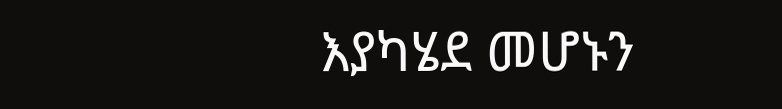እያካሄደ መሆኑን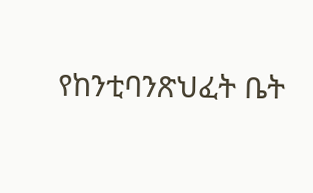የከንቲባንጽህፈት ቤት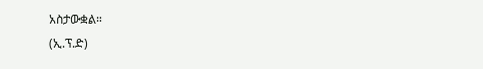አስታውቋል።
(ኢ.ፕ.ድ)